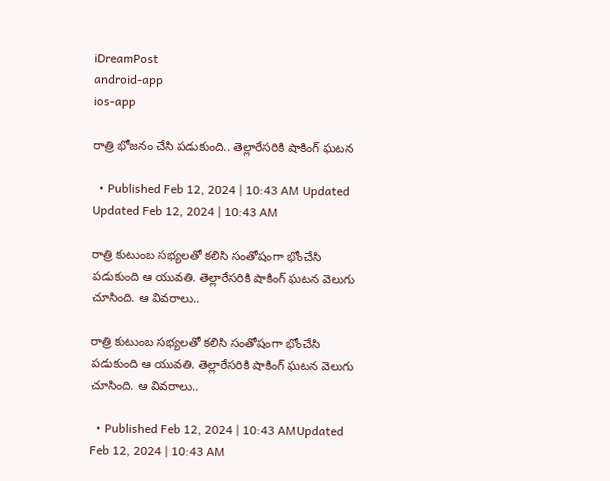iDreamPost
android-app
ios-app

రాత్రి భోజనం చేసి పడుకుంది.. తెల్లారేసరికి షాకింగ్‌ ఘటన

  • Published Feb 12, 2024 | 10:43 AM Updated Updated Feb 12, 2024 | 10:43 AM

రాత్రి కుటుంబ సభ్యలతో కలిసి సంతోషంగా భోంచేసి పడుకుంది ఆ యువతి. తెల్లారేసరికి షాకింగ్‌ ఘటన వెలుగు చూసింది. ఆ వివరాలు..

రాత్రి కుటుంబ సభ్యలతో కలిసి సంతోషంగా భోంచేసి పడుకుంది ఆ యువతి. తెల్లారేసరికి షాకింగ్‌ ఘటన వెలుగు చూసింది. ఆ వివరాలు..

  • Published Feb 12, 2024 | 10:43 AMUpdated Feb 12, 2024 | 10:43 AM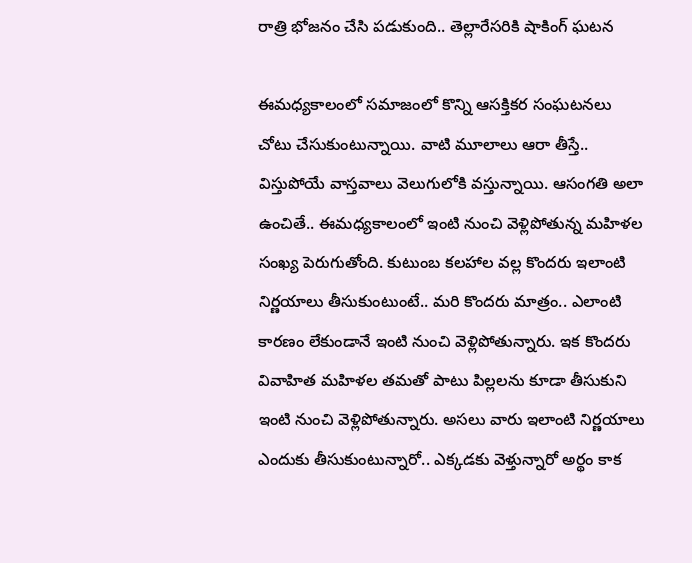రాత్రి భోజనం చేసి పడుకుంది.. తెల్లారేసరికి షాకింగ్‌ ఘటన

ఈమధ్యకాలంలో సమాజంలో కొన్ని ఆసక్తికర సంఘటనలు చోటు చేసుకుంటున్నాయి. వాటి మూలాలు ఆరా తీస్తే.. విస్తుపోయే వాస్తవాలు వెలుగులోకి వస్తున్నాయి. ఆసంగతి అలా ఉంచితే.. ఈమధ్యకాలంలో ఇంటి నుంచి వెళ్లిపోతున్న మహిళల సంఖ్య పెరుగుతోంది. కుటుంబ కలహాల వల్ల కొందరు ఇలాంటి నిర్ణయాలు తీసుకుంటుంటే.. మరి కొందరు మాత్రం.. ఎలాంటి కారణం లేకుండానే ఇంటి నుంచి వెళ్లిపోతున్నారు. ఇక కొందరు వివాహిత మహిళల తమతో పాటు పిల్లలను కూడా తీసుకుని ఇంటి నుంచి వెళ్లిపోతున్నారు. అసలు వారు ఇలాంటి నిర్ణయాలు ఎందుకు తీసుకుంటున్నారో.. ఎక్కడకు వెళ్తున్నారో అర్థం కాక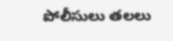పోలీసులు తలలు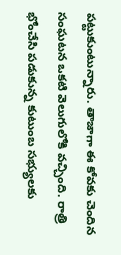పట్టుకుంటున్నారు. తాజాగా ఈ కోవకు చెందిన సంఘటన ఒకటి వెలుగులోకి వచ్చింది. రాత్రి భోంచేసి పడుకున్న కుటుంబ సభ్యులకు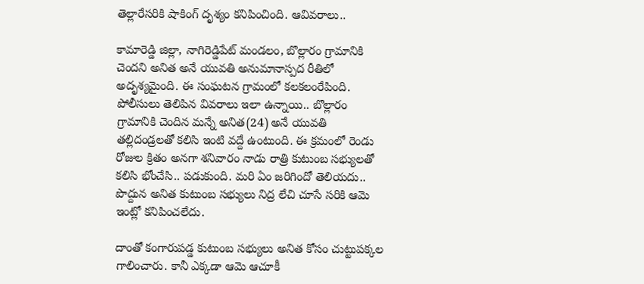తెల్లారేసరికి షాకింగ్‌ దృశ్యం కనిపించింది. ఆవివరాలు..

కామారెడ్డి జిల్లా, నాగిరెడ్డిపేట్‌ మండలం, బొల్లారం గ్రామానికి చెందని అనిత అనే యువతి అనుమానాస్పద రీతిలో అదృశ్యమైంది. ఈ సంఘటన గ్రామంలో కలకలంరేపింది. పోలీసులు తెలిపిన వివరాలు ఇలా ఉన్నాయి.. బొల్లారం గ్రామానికి చెందిన మన్నే అనిత(24) అనే యువతి తల్లిదండ్రలతో కలిసి ఇంటి వద్దే ఉంటుంది. ఈ క్రమంలో రెండు రోజుల క్రితం అనగా శనివారం నాడు రాత్రి కుటుంబ సభ్యులతో కలిసి భోంచేసి.. పడుకుంది. మరి ఏం జరిగిందో తెలియదు.. పొద్దున అనిత కుటుంబ సభ్యులు నిద్ర లేచి చూసే సరికి ఆమె ఇంట్లో కనిపించలేదు.

దాంతో కంగారుపడ్డ కుటుంబ సభ్యులు అనిత కోసం చుట్టుపక్కల గాలించారు. కానీ ఎక్కడా ఆమె ఆచూకీ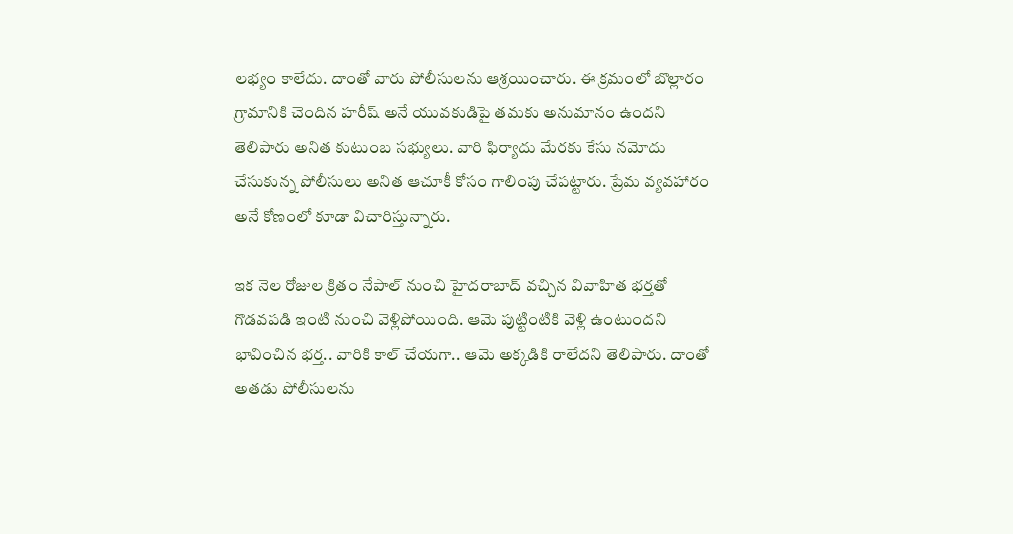లభ్యం కాలేదు. దాంతో వారు పోలీసులను ఆశ్రయించారు. ఈ క్రమంలో బొల్లారం గ్రామానికి చెందిన హరీష్‌ అనే యువకుడిపై తమకు అనుమానం ఉందని తెలిపారు అనిత కుటుంబ సభ్యులు. వారి ఫిర్యాదు మేరకు కేసు నమోదు చేసుకున్న పోలీసులు అనిత ఆచూకీ కోసం గాలింపు చేపట్టారు. ప్రేమ వ్యవహారం అనే కోణంలో కూడా విచారిస్తున్నారు.

ఇక నెల రోజుల క్రితం నేపాల్‌ నుంచి హైదరాబాద్‌ వచ్చిన వివాహిత భర్తతో గొడవపడి ఇంటి నుంచి వెళ్లిపోయింది. ఆమె పుట్టింటికి వెళ్లి ఉంటుందని భావించిన భర్త.. వారికి కాల్‌ చేయగా.. ఆమె అక్కడికి రాలేదని తెలిపారు. దాంతో అతడు పోలీసులను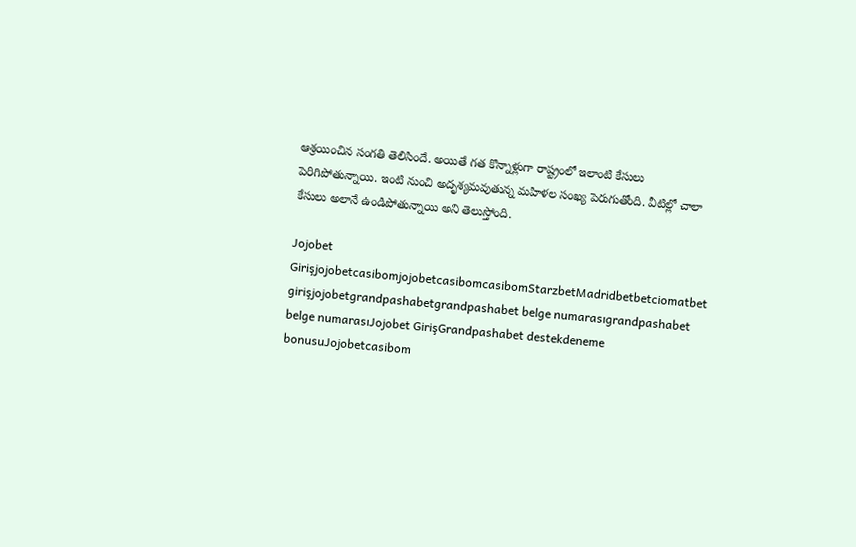ఆశ్రయించిన సంగతి తెలిసిందే. అయితే గత కొన్నాళ్లుగా రాష్ట్రంలో ఇలాంటి కేసులు పెరిగిపోతున్నాయి. ఇంటి నుంచి అదృశ్యమవుతున్న మహిళల సంఖ్య పెరుగుతోంది. వీటిల్లో చాలా కేసులు అలానే ఉండిపోతున్నాయి అని తెలుస్తోంది.

Jojobet GirişjojobetcasibomjojobetcasibomcasibomStarzbetMadridbetbetciomatbet girişjojobetgrandpashabetgrandpashabet belge numarasıgrandpashabet belge numarasıJojobet GirişGrandpashabet destekdeneme bonusuJojobetcasibom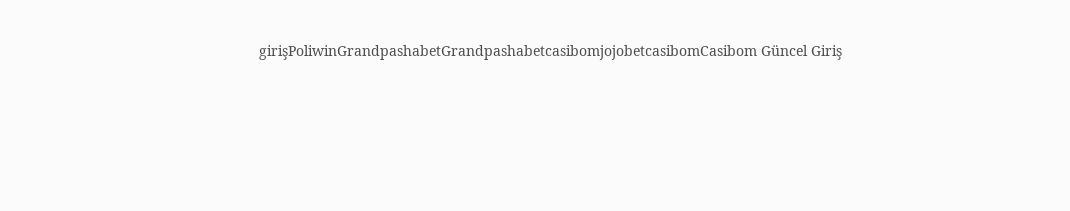girişPoliwinGrandpashabetGrandpashabetcasibomjojobetcasibomCasibom Güncel Giriş